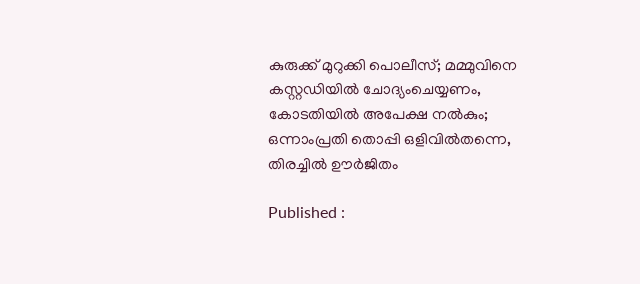കുരുക്ക് മുറുക്കി പൊലീസ്; മമ്മുവിനെ കസ്റ്റഡിയിൽ ചോദ്യംചെയ്യണം, കോടതിയിൽ അപേക്ഷ നൽകും; ഒന്നാംപ്രതി തൊപ്പി ഒളിവിൽതന്നെ, തിരച്ചിൽ ഊ‍‍ർജിതം

Published :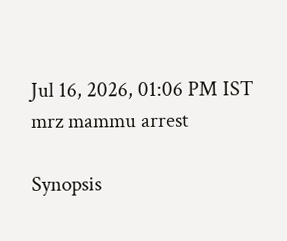Jul 16, 2026, 01:06 PM IST
mrz mammu arrest

Synopsis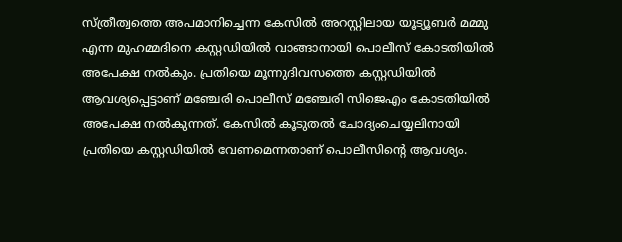സ്ത്രീത്വത്തെ അപമാനിച്ചെന്ന കേസിൽ അറസ്റ്റിലായ യൂട്യൂബർ മമ്മു എന്ന മുഹമ്മദിനെ കസ്റ്റഡിയിൽ വാങ്ങാനായി പൊലീസ് കോടതിയിൽ അപേക്ഷ നൽകും. പ്രതിയെ മൂന്നുദിവസത്തെ കസ്റ്റഡിയിൽ ആവശ്യപ്പെട്ടാണ് മഞ്ചേരി പൊലീസ് മഞ്ചേരി സിജെഎം കോടതിയിൽ അപേക്ഷ നൽകുന്നത്. കേസിൽ കൂടുതൽ ചോദ്യംചെയ്യലിനായി പ്രതിയെ കസ്റ്റഡിയിൽ വേണമെന്നതാണ് പൊലീസിന്റെ ആവശ്യം.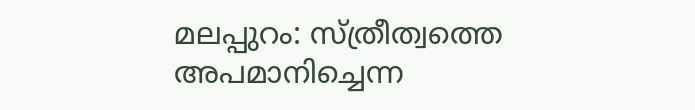മലപ്പുറം: സ്ത്രീത്വത്തെ അപമാനിച്ചെന്ന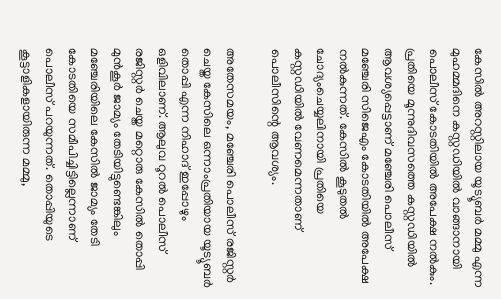കേസിൽ അറസ്റ്റിലായ യൂട്യൂബർ മമ്മു എന്ന മുഹമ്മദിനെ കസ്റ്റഡിയിൽ വാങ്ങാനായി പൊലീസ് കോടതിയിൽ അപേക്ഷ നൽകും. പ്രതിയെ മൂന്നുദിവസത്തെ കസ്റ്റഡിയിൽ ആവശ്യപ്പെട്ടാണ് മഞ്ചേരി പൊലീസ് മഞ്ചേരി സിജെഎം കോടതിയിൽ അപേക്ഷ നൽകുന്നത്. കേസിൽ കൂടുതൽ ചോദ്യംചെയ്യലിനായി പ്രതിയെ കസ്റ്റഡിയിൽ വേണമെന്നതാണ് പൊലീസിന്റെ ആവശ്യം.

അതേസമയം, മഞ്ചേരി പൊലീസ് രജിസ്റ്റർ ചെയ്ത കേസിലെ ഒന്നാംപ്രതിയായ യൂട്യൂബർ തൊപ്പി എന്ന നിഹാദ് ഇപ്പോഴും ഒളിവിലാണ്. ആലുവ റൂറൽ പൊലീസ് രജിസ്റ്റർ ചെയ്ത മറ്റൊരു കേസിൽ തൊപ്പി മുൻകൂർ ജാമ്യം തേടിയിട്ടുണ്ടെങ്കിലും മഞ്ചേരിയിലെ കേസിൽ ജാമ്യം തേടി കോടതിയെ സമീപിച്ചിട്ടില്ലെന്നാണ് പൊലീസ് പറയുന്നത്. തൊപ്പിയുടെ കൂട്ടാളികളായിരുന്ന മമ്മു,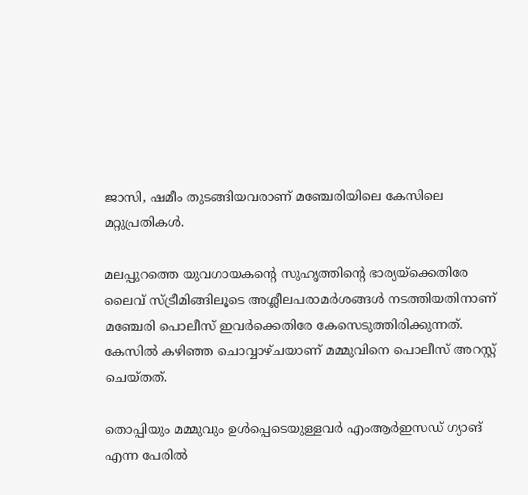ജാസി, ഷമീം തുടങ്ങിയവരാണ് മഞ്ചേരിയിലെ കേസിലെ മറ്റുപ്രതികൾ.

മലപ്പുറത്തെ യുവഗായകന്റെ സുഹൃത്തിന്റെ ഭാര്യയ്ക്കെതിരേ ലൈവ് സ്ട്രീമിങ്ങിലൂടെ അശ്ലീലപരാമർശങ്ങൾ നടത്തിയതിനാണ് മഞ്ചേരി പൊലീസ് ഇവർക്കെതിരേ കേസെടുത്തിരിക്കുന്നത്. കേസിൽ കഴിഞ്ഞ ചൊവ്വാഴ്ചയാണ് മമ്മുവിനെ പൊലീസ് അറസ്റ്റ് ചെയ്തത്.

തൊപ്പിയും മമ്മുവും ഉൾപ്പെടെയുള്ളവർ എംആർഇസഡ് ഗ്യാങ് എന്ന പേരിൽ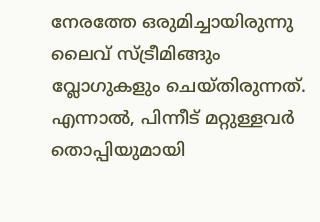നേരത്തേ ഒരുമിച്ചായിരുന്നു ലൈവ് സ്ട്രീമിങ്ങും വ്ലോഗുകളും ചെയ്തിരുന്നത്. എന്നാൽ, പിന്നീട് മറ്റുള്ളവർ തൊപ്പിയുമായി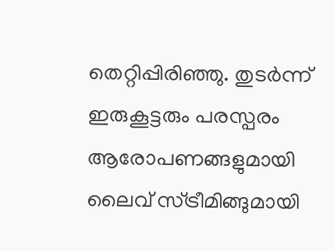തെറ്റിപ്പിരിഞ്ഞു. തുടർന്ന് ഇരുകൂട്ടരും പരസ്പരം ആരോപണങ്ങളുമായി ലൈവ് സ്ട്രീമിങ്ങുമായി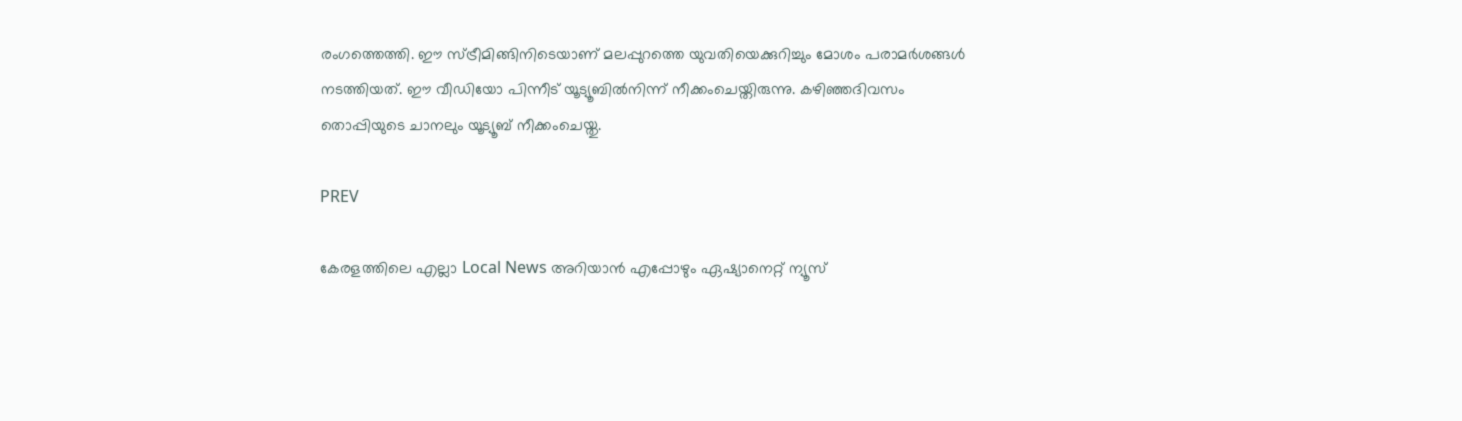രംഗത്തെത്തി. ഈ സ്ട്രീമിങ്ങിനിടെയാണ് മലപ്പുറത്തെ യുവതിയെക്കുറിച്ചും മോശം പരാമർശങ്ങൾ നടത്തിയത്. ഈ വീഡിയോ പിന്നീട് യൂട്യൂബിൽനിന്ന് നീക്കംചെയ്തിരുന്നു. കഴിഞ്ഞദിവസം തൊപ്പിയുടെ ചാനലും യൂട്യൂബ് നീക്കംചെയ്തു.

PREV

കേരളത്തിലെ എല്ലാ Local News അറിയാൻ എപ്പോഴും ഏഷ്യാനെറ്റ് ന്യൂസ്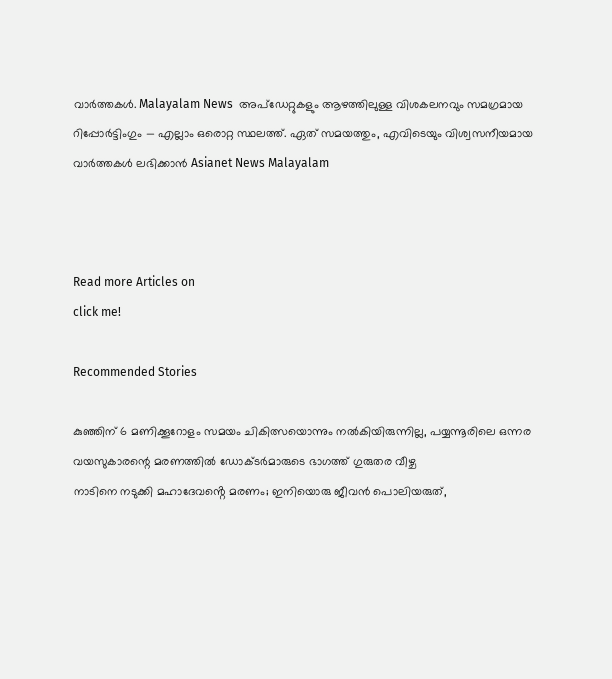വാർത്തകൾ. Malayalam News  അപ്‌ഡേറ്റുകളും ആഴത്തിലുള്ള വിശകലനവും സമഗ്രമായ റിപ്പോർട്ടിംഗും — എല്ലാം ഒരൊറ്റ സ്ഥലത്ത്. ഏത് സമയത്തും, എവിടെയും വിശ്വസനീയമായ വാർത്തകൾ ലഭിക്കാൻ Asianet News Malayalam



Read more Articles on
click me!

Recommended Stories

കുഞ്ഞിന് 6 മണിക്കൂറോളം സമയം ചികിത്സയൊന്നും നൽകിയിരുന്നില്ല, പയ്യന്നൂരിലെ ഒന്നര വയസുകാരന്റെ മരണത്തിൽ ഡോക്ടർമാരുടെ ഭാഗത്ത് ഗുരുതര വീഴ്ച
നാടിനെ നടുക്കി മഹാദേവൻ്റെ മരണം; ഇനിയൊരു ജീവൻ പൊലിയരുത്,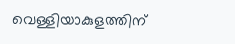വെള്ളിയാകുളത്തിന്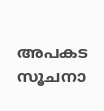അപകട സൂചനാ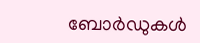ബോർഡുകൾ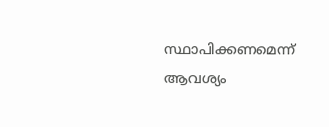സ്ഥാപിക്കണമെന്ന് ആവശ്യം